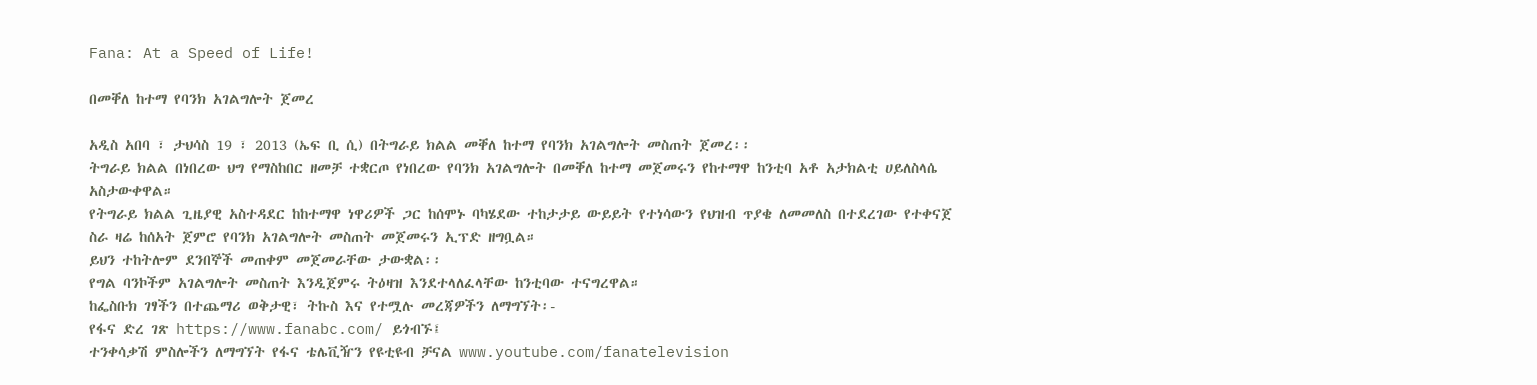Fana: At a Speed of Life!

በመቐለ ከተማ የባንክ አገልግሎት ጀመረ

አዲስ አበባ ፣ ታህሳስ 19 ፣ 2013 (ኤፍ ቢ ሲ) በትግራይ ክልል መቐለ ከተማ የባንክ አገልግሎት መስጠት ጀመረ፡፡
ትግራይ ክልል በነበረው ህግ የማስከበር ዘመቻ ተቋርጦ የነበረው የባንክ አገልግሎት በመቐለ ከተማ መጀመሩን የከተማዋ ከንቲባ አቶ አታክልቲ ሀይለስላሴ አስታውቀዋል።
የትግራይ ክልል ጊዜያዊ አስተዳደር ከከተማዋ ነዋሪዎች ጋር ከሰሞኑ ባካሄደው ተከታታይ ውይይት የተነሳውን የህዝብ ጥያቄ ለመመለስ በተደረገው የተቀናጀ ስራ ዛሬ ከሰአት ጀምሮ የባንክ አገልግሎት መስጠት መጀመሩን ኢፕድ ዘግቧል።
ይህን ተከትሎም ደንበኞች መጠቀም መጀመራቸው ታውቋል፡፡
የግል ባንኮችም አገልግሎት መስጠት እንዲጀምሩ ትዕዛዝ እንደተላለፈላቸው ከንቲባው ተናግረዋል።
ከፌስቡክ ገፃችን በተጨማሪ ወቅታዊ፣ ትኩስ እና የተሟሉ መረጃዎችን ለማግኘት፡-
የፋና ድረ ገጽ https://www.fanabc.com/ ይጎብኙ፤
ተንቀሳቃሽ ምስሎችን ለማግኘት የፋና ቴሌቪዥን የዩቲዩብ ቻናል www.youtube.com/fanatelevision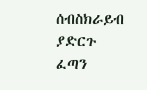ሰብስክራይብ ያድርጉ
ፈጣን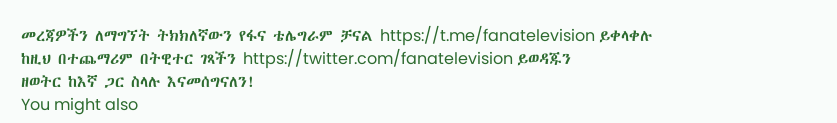መረጃዎችን ለማግኘት ትክክለኛውን የፋና ቴሌግራም ቻናል https://t.me/fanatelevision ይቀላቀሉ
ከዚህ በተጨማሪም በትዊተር ገጻችን https://twitter.com/fanatelevision ይወዳጁን
ዘወትር ከእኛ ጋር ስላሉ እናመሰግናለን!
You might also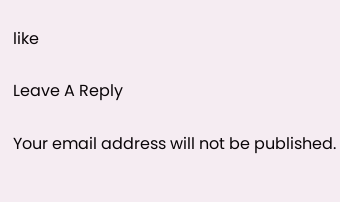like

Leave A Reply

Your email address will not be published.